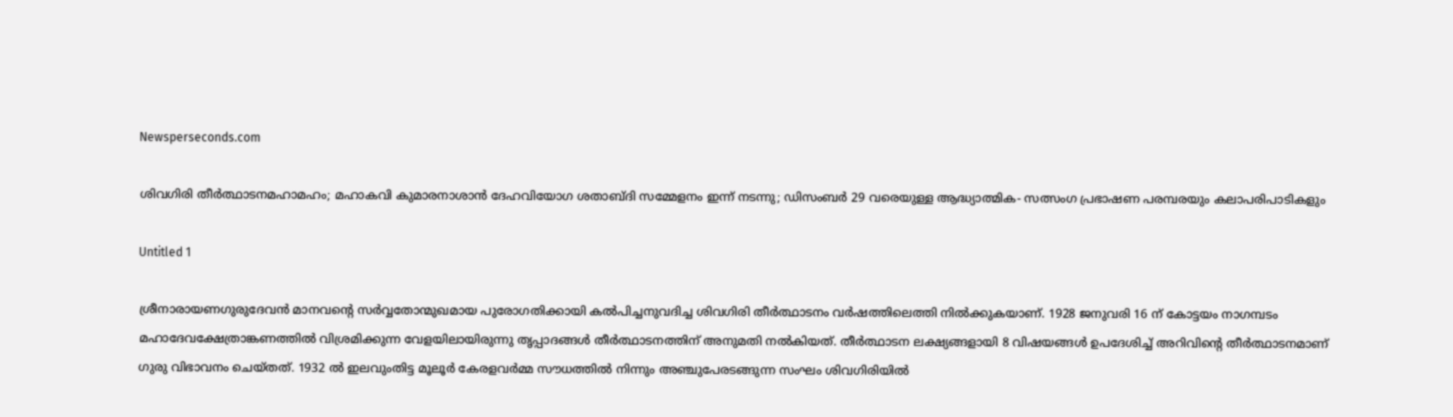Newsperseconds.com

ശിവഗിരി തീര്‍ത്ഥാടനമഹാമഹം; മഹാകവി കുമാരനാശാന്‍ ദേഹവിയോഗ ശതാബ്ദി സമ്മേളനം ഇന്ന് നടന്നു; ഡിസംബര്‍ 29 വരെയുള്ള ആദ്ധ്യാത്മിക- സത്സംഗ പ്രഭാഷണ പരമ്പരയും കലാപരിപാടികളും

Untitled 1

ശ്രീനാരായണഗുരുദേവന്‍ മാനവന്റെ സര്‍വ്വതോന്മുഖമായ പുരോഗതിക്കായി കല്‍പിച്ചനുവദിച്ച ശിവഗിരി തീര്‍ത്ഥാടനം വര്‍ഷത്തിലെത്തി നില്‍ക്കുകയാണ്. 1928 ജനുവരി 16 ന് കോട്ടയം നാഗമ്പടം മഹാദേവക്ഷേത്രാങ്കണത്തില്‍ വിശ്രമിക്കുന്ന വേളയിലായിരുന്നു തൃപ്പാദങ്ങള്‍ തീര്‍ത്ഥാടനത്തിന് അനുമതി നല്‍കിയത്. തീര്‍ത്ഥാടന ലക്ഷ്യങ്ങളായി 8 വിഷയങ്ങള്‍ ഉപദേശിച്ച് അറിവിന്റെ തീര്‍ത്ഥാടനമാണ് ഗുരു വിഭാവനം ചെയ്തത്. 1932 ല്‍ ഇലവുംതിട്ട മൂലൂര്‍ കേരളവര്‍മ്മ സൗധത്തില്‍ നിന്നും അഞ്ചുപേരടങ്ങുന്ന സംഘം ശിവഗിരിയില്‍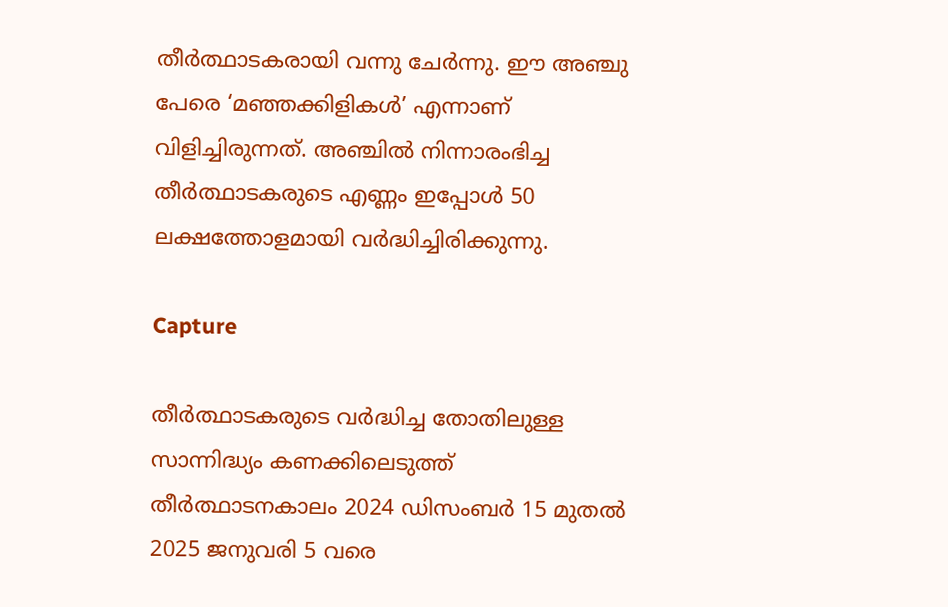തീര്‍ത്ഥാടകരായി വന്നു ചേര്‍ന്നു. ഈ അഞ്ചു പേരെ ‘മഞ്ഞക്കിളികള്‍’ എന്നാണ് വിളിച്ചിരുന്നത്. അഞ്ചില്‍ നിന്നാരംഭിച്ച തീര്‍ത്ഥാടകരുടെ എണ്ണം ഇപ്പോള്‍ 50 ലക്ഷത്തോളമായി വര്‍ദ്ധിച്ചിരിക്കുന്നു.

Capture

തീര്‍ത്ഥാടകരുടെ വര്‍ദ്ധിച്ച തോതിലുള്ള സാന്നിദ്ധ്യം കണക്കിലെടുത്ത് തീര്‍ത്ഥാടനകാലം 2024 ഡിസംബര്‍ 15 മുതല്‍ 2025 ജനുവരി 5 വരെ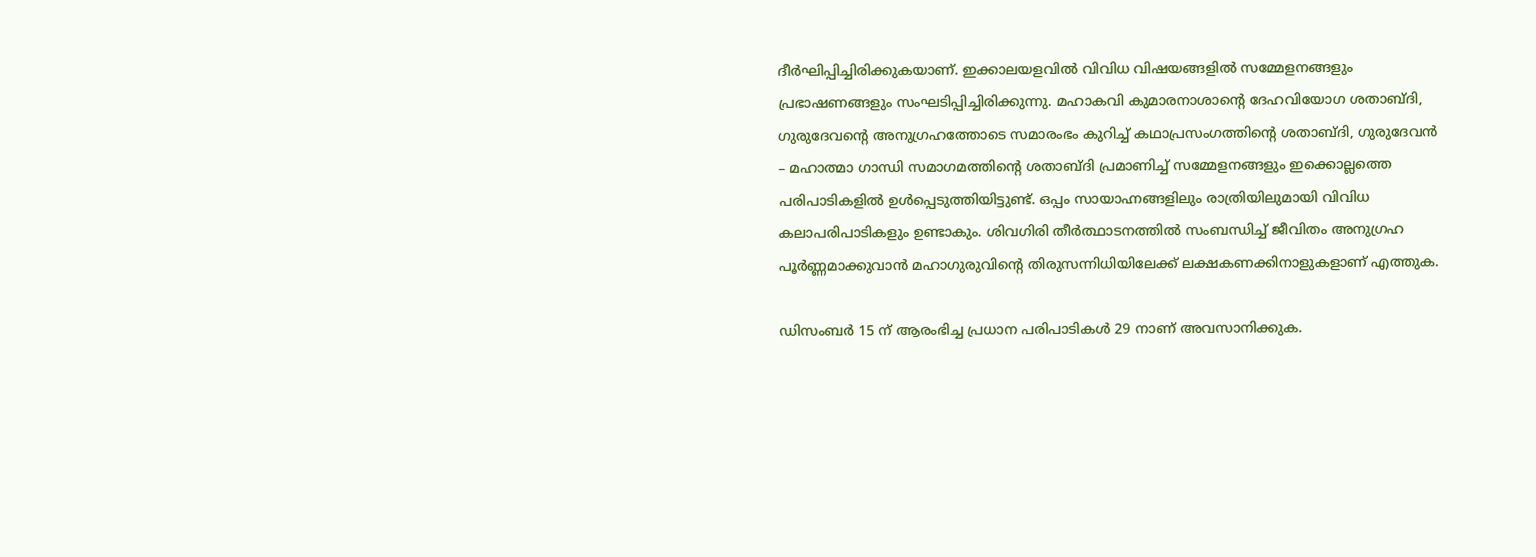ദീര്‍ഘിപ്പിച്ചിരിക്കുകയാണ്. ഇക്കാലയളവില്‍ വിവിധ വിഷയങ്ങളില്‍ സമ്മേളനങ്ങളും പ്രഭാഷണങ്ങളും സംഘടിപ്പിച്ചിരിക്കുന്നു. മഹാകവി കുമാരനാശാന്റെ ദേഹവിയോഗ ശതാബ്ദി, ഗുരുദേവന്റെ അനുഗ്രഹത്തോടെ സമാരംഭം കുറിച്ച് കഥാപ്രസംഗത്തിന്റെ ശതാബ്ദി, ഗുരുദേവന്‍ – മഹാത്മാ ഗാന്ധി സമാഗമത്തിന്റെ ശതാബ്ദി പ്രമാണിച്ച് സമ്മേളനങ്ങളും ഇക്കൊല്ലത്തെ പരിപാടികളില്‍ ഉള്‍പ്പെടുത്തിയിട്ടുണ്ട്. ഒപ്പം സായാഹ്നങ്ങളിലും രാത്രിയിലുമായി വിവിധ കലാപരിപാടികളും ഉണ്ടാകും. ശിവഗിരി തീര്‍ത്ഥാടനത്തില്‍ സംബന്ധിച്ച് ജീവിതം അനുഗ്രഹ പൂര്‍ണ്ണമാക്കുവാന്‍ മഹാഗുരുവിന്റെ തിരുസന്നിധിയിലേക്ക് ലക്ഷകണക്കിനാളുകളാണ് എത്തുക.

ഡിസംബര്‍ 15 ന് ആരംഭിച്ച പ്രധാന പരിപാടികള്‍ 29 നാണ് അവസാനിക്കുക.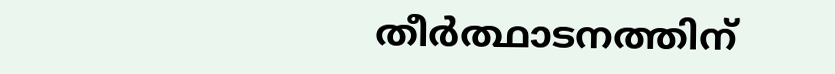തീര്‍ത്ഥാടനത്തിന്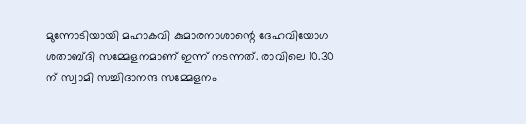മുന്നോടിയായി മഹാകവി കുമാരനാശാന്റെ ദേഹവിയോഗ ശതാബ്ദി സമ്മേളനമാണ് ഇന്ന് നടന്നത്. രാവിലെ 10.30 ന് സ്വാമി സച്ചിദാനന്ദ സമ്മേളനം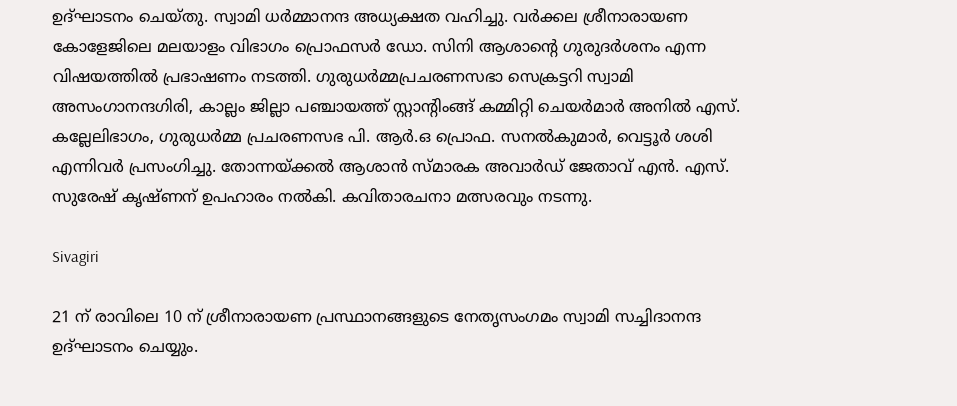ഉദ്ഘാടനം ചെയ്തു. സ്വാമി ധര്‍മ്മാനന്ദ അധ്യക്ഷത വഹിച്ചു. വര്‍ക്കല ശ്രീനാരായണ കോളേജിലെ മലയാളം വിഭാഗം പ്രൊഫസര്‍ ഡോ. സിനി ആശാന്റെ ഗുരുദര്‍ശനം എന്ന വിഷയത്തില്‍ പ്രഭാഷണം നടത്തി. ഗുരുധര്‍മ്മപ്രചരണസഭാ സെക്രട്ടറി സ്വാമി അസംഗാനന്ദഗിരി, കാല്ലം ജില്ലാ പഞ്ചായത്ത് സ്റ്റാന്റിംങ്ങ് കമ്മിറ്റി ചെയര്‍മാര്‍ അനില്‍ എസ്. കല്ലേലിഭാഗം, ഗുരുധര്‍മ്മ പ്രചരണസഭ പി. ആര്‍.ഒ പ്രൊഫ. സനല്‍കുമാര്‍, വെട്ടൂര്‍ ശശി എന്നിവര്‍ പ്രസംഗിച്ചു. തോന്നയ്ക്കല്‍ ആശാന്‍ സ്മാരക അവാര്‍ഡ് ജേതാവ് എന്‍. എസ്. സുരേഷ് കൃഷ്ണന് ഉപഹാരം നല്‍കി. കവിതാരചനാ മത്സരവും നടന്നു.

Sivagiri

21 ന് രാവിലെ 10 ന് ശ്രീനാരായണ പ്രസ്ഥാനങ്ങളുടെ നേതൃസംഗമം സ്വാമി സച്ചിദാനന്ദ ഉദ്ഘാടനം ചെയ്യും.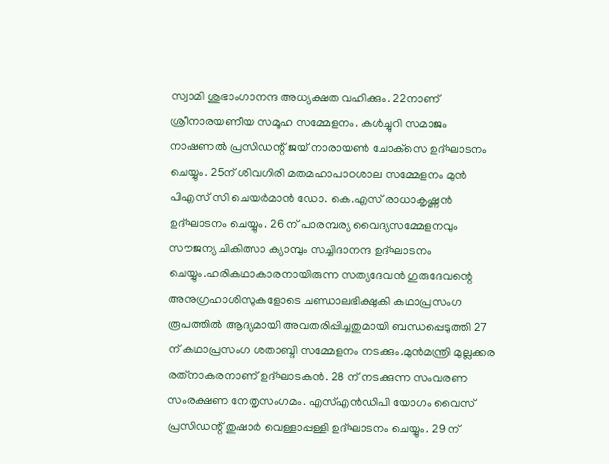സ്വാമി ശുഭാംഗാനന്ദ അധ്യക്ഷത വഹിക്കും. 22നാണ് ശ്രീനാരയണീയ സമൂഹ സമ്മേളനം. കള്‍ച്ചുറി സമാജം നാഷണല്‍ പ്രസിഡന്റ് ജയ് നാരായണ്‍ ചോക്‌സെ ഉദ്ഘാടനം ചെയ്യും. 25ന് ശിവഗിരി മതമഹാപാഠശാല സമ്മേളനം മുന്‍ പിഎസ് സി ചെയര്‍മാന്‍ ഡോ. കെ.എസ് രാധാകൃഷ്ണന്‍ ഉദ്ഘാടനം ചെയ്യും. 26 ന് പാരമ്പര്യ വൈദ്യസമ്മേളനവും സൗജന്യ ചികിത്സാ ക്യാമ്പും സച്ചിദാനന്ദ ഉദ്ഘാടനം ചെയ്യും.ഹരികഥാകാരനായിരുന്ന സത്യദേവന്‍ ഗുരുദേവന്റെ അനുഗ്രഹാശിസുകളോടെ ചണ്ഡാലഭിക്ഷുകി കഥാപ്രസംഗ രൂപത്തില്‍ ആദ്യമായി അവതരിപ്പിച്ചതുമായി ബന്ധപ്പെടുത്തി 27 ന് കഥാപ്രസംഗ ശതാബ്ദി സമ്മേളനം നടക്കും.മുന്‍മന്ത്രി മുല്ലക്കര രത്‌നാകരനാണ് ഉദ്ഘാടകന്‍. 28 ന് നടക്കുന്ന സംവരണ സംരക്ഷണ നേതൃസംഗമം. എസ്എന്‍ഡിപി യോഗം വൈസ് പ്രസിഡന്റ് തുഷാര്‍ വെള്ളാപ്പള്ളി ഉദ്ഘാടനം ചെയ്യും. 29 ന്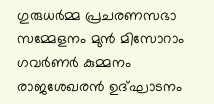ഗുരുധര്‍മ്മ പ്രചരണസഭാ സമ്മേളനം മുന്‍ മിസോറാം ഗവര്‍ണര്‍ കുമ്മനം രാജശേഖരന്‍ ഉദ്ഘാടനം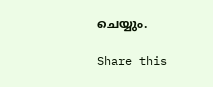ചെയ്യും.

Share this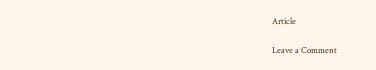Article

Leave a Comment